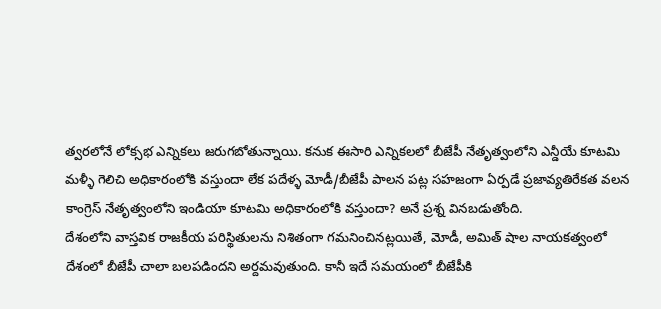త్వరలోనే లోక్సభ ఎన్నికలు జరుగబోతున్నాయి. కనుక ఈసారి ఎన్నికలలో బీజేపీ నేతృత్వంలోని ఎన్డీయే కూటమి మళ్ళీ గెలిచి అధికారంలోకి వస్తుందా లేక పదేళ్ళ మోడీ/బీజేపీ పాలన పట్ల సహజంగా ఏర్పడే ప్రజావ్యతిరేకత వలన కాంగ్రెస్ నేతృత్వంలోని ఇండియా కూటమి అధికారంలోకి వస్తుందా? అనే ప్రశ్న వినబడుతోంది.
దేశంలోని వాస్తవిక రాజకీయ పరిస్థితులను నిశితంగా గమనించినట్లయితే, మోడీ, అమిత్ షాల నాయకత్వంలో దేశంలో బీజేపీ చాలా బలపడిందని అర్దమవుతుంది. కానీ ఇదే సమయంలో బీజేపీకి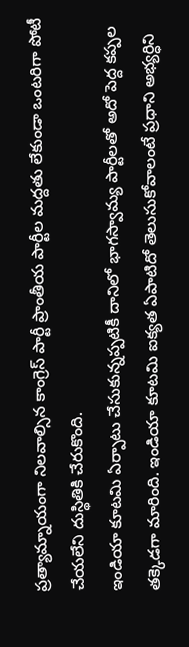ప్రత్యామ్నాయంగా నిలవాల్సిన కాంగ్రెస్ పార్టీ ప్రాంతీయ పార్టీల మద్దతు లేకుండా ఒంటరిగా పోటీ చేయలేని దుస్థితికి చేరుకొంది.
ఇండియా కూటమి ఏర్పాటు చేసుకున్నప్పటికీ దానిలో భాగస్వామ్య పార్టీలతో అదో పెద్ద కప్పల తక్కెడగా మారింది. ఇండియా కూటమి ఐక్యత ఏపాటిదో తెలుసుకోవాలంటే ప్రధాని అభ్యర్ధిని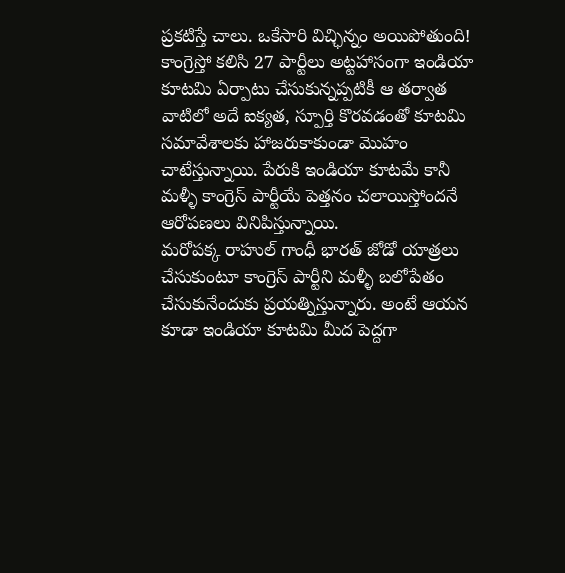ప్రకటిస్తే చాలు. ఒకేసారి విచ్ఛిన్నం అయిపోతుంది!
కాంగ్రెస్తో కలిసి 27 పార్టీలు అట్టహాసంగా ఇండియా కూటమి ఏర్పాటు చేసుకున్నప్పటికీ ఆ తర్వాత వాటిలో అదే ఐక్యత, స్పూర్తి కొరవడంతో కూటమి సమావేశాలకు హాజరుకాకుండా మొహం చాటేస్తున్నాయి. పేరుకి ఇండియా కూటమే కానీ మళ్ళీ కాంగ్రెస్ పార్టీయే పెత్తనం చలాయిస్తోందనే ఆరోపణలు వినిపిస్తున్నాయి.
మరోపక్క రాహుల్ గాంధీ భారత్ జోడో యాత్రలు చేసుకుంటూ కాంగ్రెస్ పార్టీని మళ్ళీ బలోపేతం చేసుకునేందుకు ప్రయత్నిస్తున్నారు. అంటే ఆయన కూడా ఇండియా కూటమి మీద పెద్దగా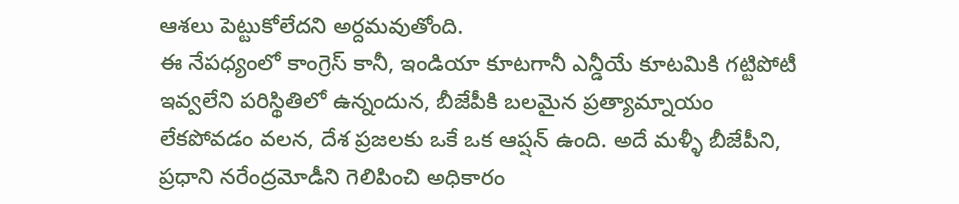ఆశలు పెట్టుకోలేదని అర్దమవుతోంది.
ఈ నేపధ్యంలో కాంగ్రెస్ కానీ, ఇండియా కూటగానీ ఎన్డీయే కూటమికి గట్టిపోటీ ఇవ్వలేని పరిస్థితిలో ఉన్నందున, బీజేపీకి బలమైన ప్రత్యామ్నాయం లేకపోవడం వలన, దేశ ప్రజలకు ఒకే ఒక ఆప్షన్ ఉంది. అదే మళ్ళీ బీజేపీని, ప్రధాని నరేంద్రమోడీని గెలిపించి అధికారం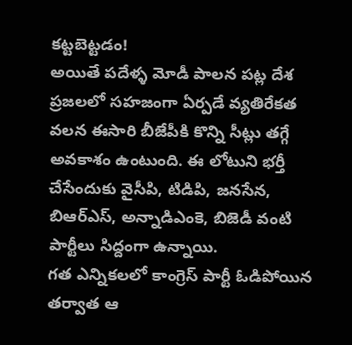కట్టబెట్టడం!
అయితే పదేళ్ళ మోడీ పాలన పట్ల దేశ ప్రజలలో సహజంగా ఏర్పడే వ్యతిరేకత వలన ఈసారి బీజేపీకి కొన్ని సీట్లు తగ్గే అవకాశం ఉంటుంది. ఈ లోటుని భర్తీ చేసేందుకు వైసీపి, టిడిపి, జనసేన, బిఆర్ఎస్, అన్నాడిఎంకె, బిజెడీ వంటి పార్టీలు సిద్దంగా ఉన్నాయి.
గత ఎన్నికలలో కాంగ్రెస్ పార్టీ ఓడిపోయిన తర్వాత ఆ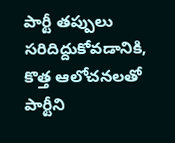పార్టీ తప్పులు సరిదిద్దుకోవడానికి, కొత్త ఆలోచనలతో పార్టీని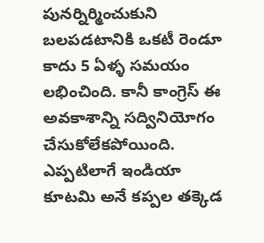పునర్నిర్మించుకుని బలపడటానికి ఒకటీ రెండూ కాదు 5 ఏళ్ళ సమయం లభించింది. కానీ కాంగ్రెస్ ఈ అవకాశాన్ని సద్వినియోగం చేసుకోలేకపోయింది.
ఎప్పటిలాగే ఇండియా కూటమి అనే కప్పల తక్కెడ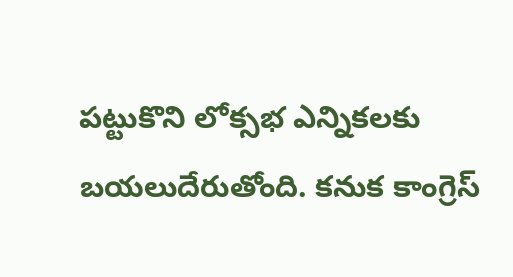పట్టుకొని లోక్సభ ఎన్నికలకు బయలుదేరుతోంది. కనుక కాంగ్రెస్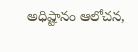అధిష్టానం ఆలోచన,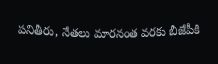పనితీరు, నేతలు మారనంత వరకు బీజేపీకి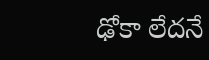ఢోకా లేదనే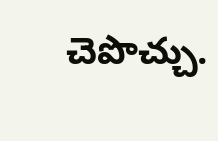చెపొచ్చు.